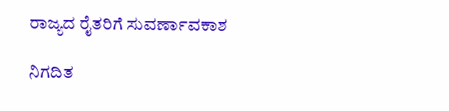ರಾಜ್ಯದ ರೈತರಿಗೆ ಸುವರ್ಣಾವಕಾಶ

ನಿಗದಿತ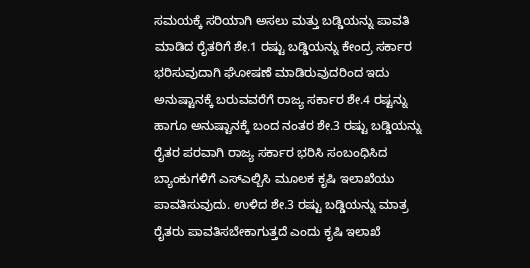ಸಮಯಕ್ಕೆ ಸರಿಯಾಗಿ ಅಸಲು ಮತ್ತು ಬಡ್ಡಿಯನ್ನು ಪಾವತಿ ಮಾಡಿದ ರೈತರಿಗೆ ಶೇ.1 ರಷ್ಟು ಬಡ್ಡಿಯನ್ನು ಕೇಂದ್ರ ಸರ್ಕಾರ ಭರಿಸುವುದಾಗಿ ಘೋಷಣೆ ಮಾಡಿರುವುದರಿಂದ ಇದು ಅನುಷ್ಟಾನಕ್ಕೆ ಬರುವವರೆಗೆ ರಾಜ್ಯ ಸರ್ಕಾರ ಶೇ.4 ರಷ್ಟನ್ನು ಹಾಗೂ ಅನುಷ್ಟಾನಕ್ಕೆ ಬಂದ ನಂತರ ಶೇ.3 ರಷ್ಟು ಬಡ್ಡಿಯನ್ನು ರೈತರ ಪರವಾಗಿ ರಾಜ್ಯ ಸರ್ಕಾರ ಭರಿಸಿ ಸಂಬಂಧಿಸಿದ ಬ್ಯಾಂಕುಗಳಿಗೆ ಎಸ್ಎಲ್ಬಿಸಿ ಮೂಲಕ ಕೃಷಿ ಇಲಾಖೆಯು ಪಾವತಿಸುವುದು. ಉಳಿದ ಶೇ.3 ರಷ್ಟು ಬಡ್ಡಿಯನ್ನು ಮಾತ್ರ ರೈತರು ಪಾವತಿಸಬೇಕಾಗುತ್ತದೆ ಎಂದು ಕೃಷಿ ಇಲಾಖೆ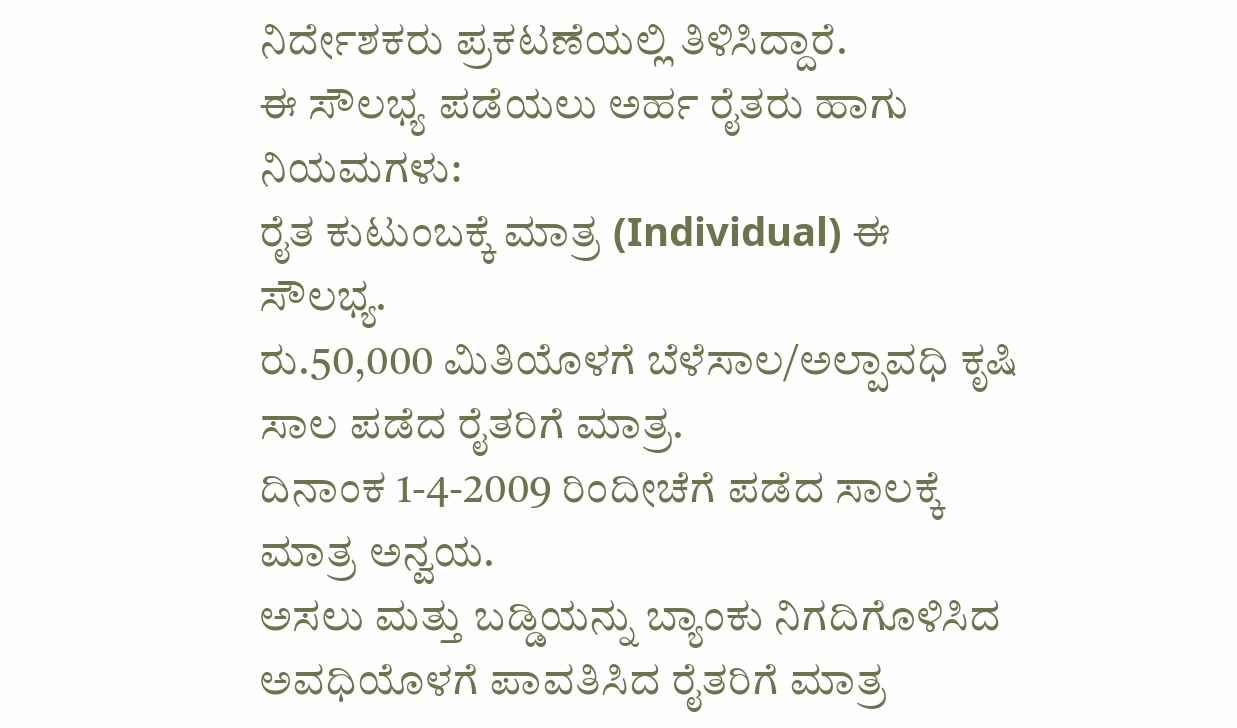ನಿರ್ದೇಶಕರು ಪ್ರಕಟಣೆಯಲ್ಲಿ ತಿಳಿಸಿದ್ದಾರೆ.
ಈ ಸೌಲಭ್ಯ ಪಡೆಯಲು ಅರ್ಹ ರೈತರು ಹಾಗು ನಿಯಮಗಳು:
ರೈತ ಕುಟುಂಬಕ್ಕೆ ಮಾತ್ರ (Individual) ಈ ಸೌಲಭ್ಯ.
ರು.50,000 ಮಿತಿಯೊಳಗೆ ಬೆಳೆಸಾಲ/ಅಲ್ಪಾವಧಿ ಕೃಷಿ ಸಾಲ ಪಡೆದ ರೈತರಿಗೆ ಮಾತ್ರ.
ದಿನಾಂಕ 1-4-2009 ರಿಂದೀಚೆಗೆ ಪಡೆದ ಸಾಲಕ್ಕೆ ಮಾತ್ರ ಅನ್ವಯ.
ಅಸಲು ಮತ್ತು ಬಡ್ಡಿಯನ್ನು ಬ್ಯಾಂಕು ನಿಗದಿಗೊಳಿಸಿದ ಅವಧಿಯೊಳಗೆ ಪಾವತಿಸಿದ ರೈತರಿಗೆ ಮಾತ್ರ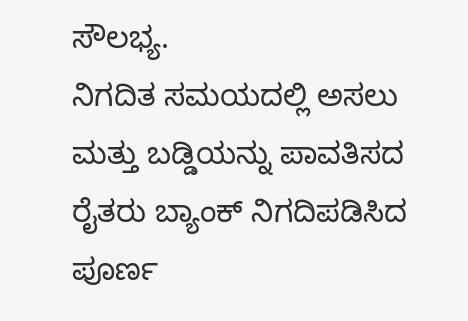ಸೌಲಭ್ಯ.
ನಿಗದಿತ ಸಮಯದಲ್ಲಿ ಅಸಲು ಮತ್ತು ಬಡ್ಡಿಯನ್ನು ಪಾವತಿಸದ ರೈತರು ಬ್ಯಾಂಕ್ ನಿಗದಿಪಡಿಸಿದ ಪೂರ್ಣ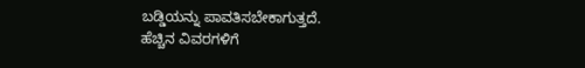ಬಡ್ಡಿಯನ್ನು ಪಾವತಿಸಬೇಕಾಗುತ್ತದೆ.
ಹೆಚ್ಚಿನ ವಿವರಗಳಿಗೆ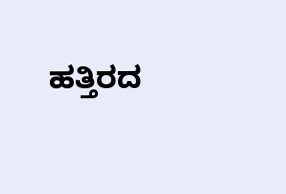ಹತ್ತಿರದ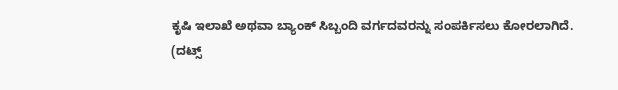ಕೃಷಿ ಇಲಾಖೆ ಅಥವಾ ಬ್ಯಾಂಕ್ ಸಿಬ್ಬಂದಿ ವರ್ಗದವರನ್ನು ಸಂಪರ್ಕಿಸಲು ಕೋರಲಾಗಿದೆ.
(ದಟ್ಸ್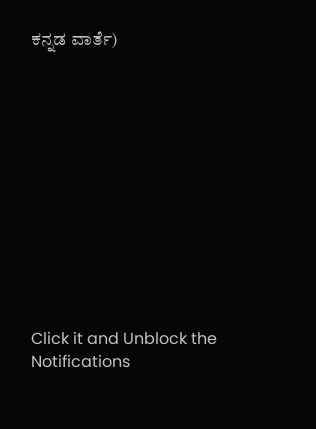ಕನ್ನಡ ವಾರ್ತೆ)












Click it and Unblock the Notifications